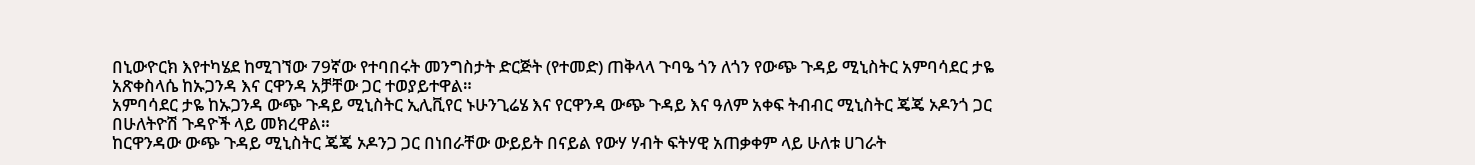በኒውዮርክ እየተካሄደ ከሚገኘው 79ኛው የተባበሩት መንግስታት ድርጅት (የተመድ) ጠቅላላ ጉባዔ ጎን ለጎን የውጭ ጉዳይ ሚኒስትር አምባሳደር ታዬ አጽቀስላሴ ከኡጋንዳ እና ርዋንዳ አቻቸው ጋር ተወያይተዋል።
አምባሳደር ታዬ ከኡጋንዳ ውጭ ጉዳይ ሚኒስትር ኢሊቪየር ኑሁንጊሬሄ እና የርዋንዳ ውጭ ጉዳይ እና ዓለም አቀፍ ትብብር ሚኒስትር ጄጄ ኦዶንጎ ጋር በሁለትዮሽ ጉዳዮች ላይ መክረዋል።
ከርዋንዳው ውጭ ጉዳይ ሚኒስትር ጄጄ ኦዶንጋ ጋር በነበራቸው ውይይት በናይል የውሃ ሃብት ፍትሃዊ አጠቃቀም ላይ ሁለቱ ሀገራት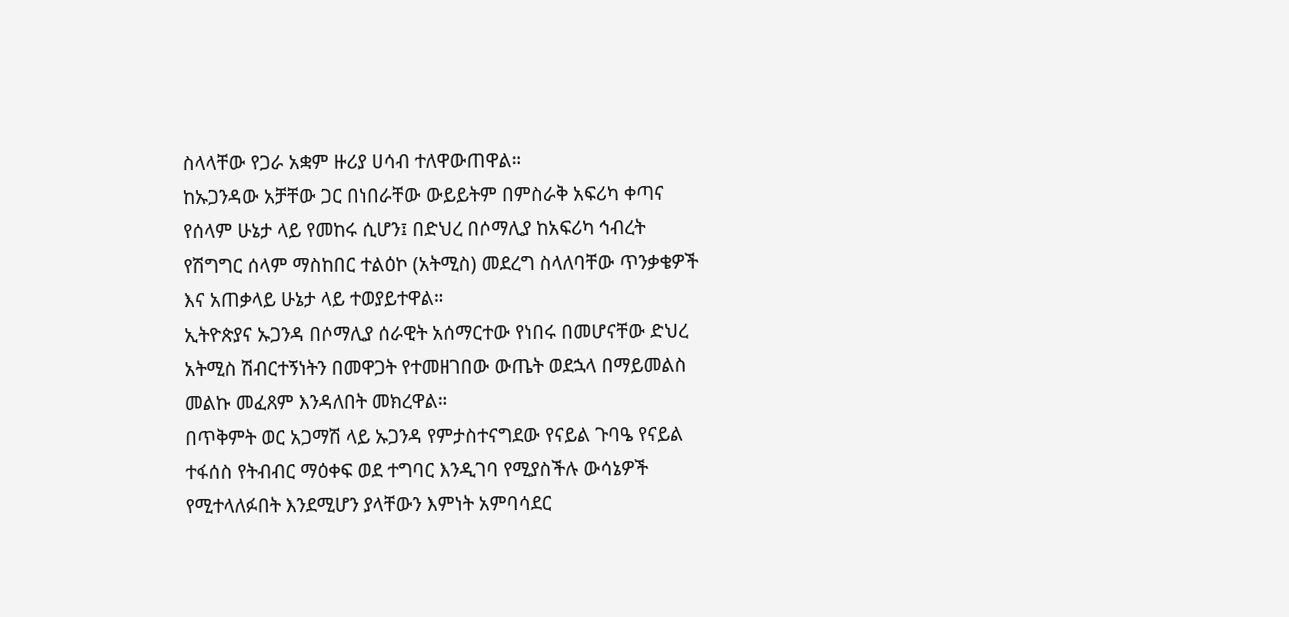ስላላቸው የጋራ አቋም ዙሪያ ሀሳብ ተለዋውጠዋል።
ከኡጋንዳው አቻቸው ጋር በነበራቸው ውይይትም በምስራቅ አፍሪካ ቀጣና የሰላም ሁኔታ ላይ የመከሩ ሲሆን፤ በድህረ በሶማሊያ ከአፍሪካ ኅብረት የሽግግር ሰላም ማስከበር ተልዕኮ (አትሚስ) መደረግ ስላለባቸው ጥንቃቄዎች እና አጠቃላይ ሁኔታ ላይ ተወያይተዋል።
ኢትዮጵያና ኡጋንዳ በሶማሊያ ሰራዊት አሰማርተው የነበሩ በመሆናቸው ድህረ አትሚስ ሽብርተኝነትን በመዋጋት የተመዘገበው ውጤት ወደኋላ በማይመልስ መልኩ መፈጸም እንዳለበት መክረዋል።
በጥቅምት ወር አጋማሽ ላይ ኡጋንዳ የምታስተናግደው የናይል ጉባዔ የናይል ተፋሰስ የትብብር ማዕቀፍ ወደ ተግባር እንዲገባ የሚያስችሉ ውሳኔዎች የሚተላለፉበት እንደሚሆን ያላቸውን እምነት አምባሳደር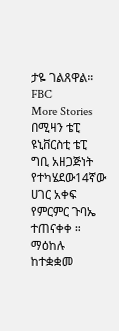ታዬ ገልጸዋል።
FBC
More Stories
በሚዛን ቴፒ ዩኒቨርስቲ ቴፒ ግቢ አዘጋጅነት የተካሄደው14ኛው ሀገር አቀፍ የምርምር ጉባኤ ተጠናቀቀ ።
ማዕከሉ ከተቋቋመ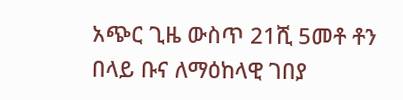አጭር ጊዜ ውስጥ 21ሺ 5መቶ ቶን በላይ ቡና ለማዕከላዊ ገበያ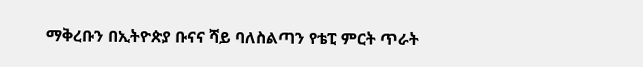ማቅረቡን በኢትዮጵያ ቡናና ሻይ ባለስልጣን የቴፒ ምርት ጥራት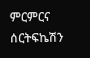ምርምርና ሰርትፍኬሽን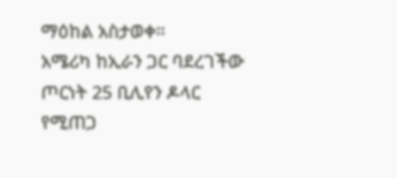ማዕከል አስታወቀ።
አሜሪካ ከኢራን ጋር ባደረገችው ጦርነት 25 ቢሊየን ዶላር የሚጠጋ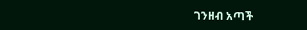ገንዘብ አጣች